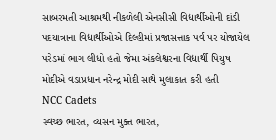સાબરમતી આશ્રમથી નીકળેલી એનસીસી વિદ્યાર્થીઓની દાંડી પદયાત્રાના વિદ્યાર્થીઓએ દિલ્હીમાં પ્રજાસત્તાક પર્વ પર યોજાયેલ પરેડમાં ભાગ લીધો હતો જેમા અંકલેશ્વરના વિદ્યાર્થી પિયુષ મોદીએ વડાપ્રધાન નરેન્દ્ર મોદી સાથે મુલાકાત કરી હતી
NCC Cadets
સ્વચ્છ ભારત, વ્યસન મુક્ત ભારત,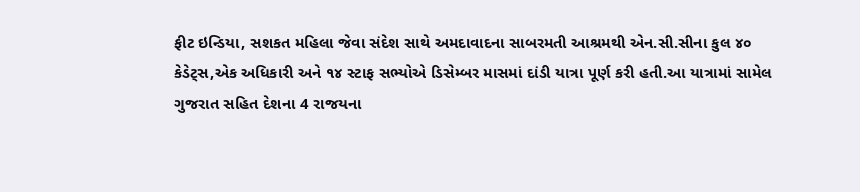ફીટ ઇન્ડિયા, સશકત મહિલા જેવા સંદેશ સાથે અમદાવાદના સાબરમતી આશ્રમથી એન.સી.સીના કુલ ૪૦ કેડેટ્સ,એક અધિકારી અને ૧૪ સ્ટાફ સભ્યોએ ડિસેમ્બર માસમાં દાંડી યાત્રા પૂર્ણ કરી હતી.આ યાત્રામાં સામેલ ગુજરાત સહિત દેશના 4 રાજયના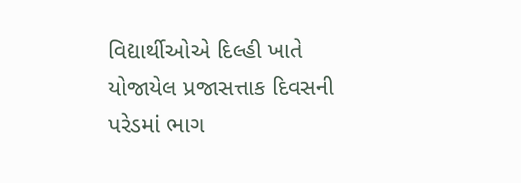વિદ્યાર્થીઓએ દિલ્હી ખાતે યોજાયેલ પ્રજાસત્તાક દિવસની પરેડમાં ભાગ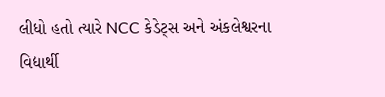લીધો હતો ત્યારે NCC કેડેટ્સ અને અંકલેશ્વરના વિદ્યાર્થી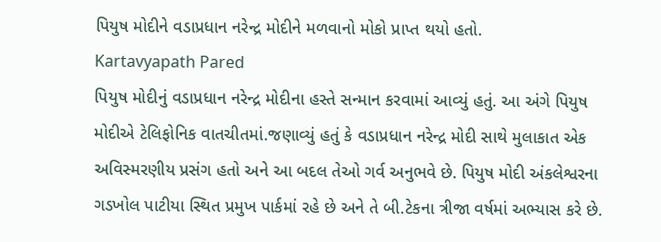પિયુષ મોદીને વડાપ્રધાન નરેન્દ્ર મોદીને મળવાનો મોકો પ્રાપ્ત થયો હતો.
Kartavyapath Pared
પિયુષ મોદીનું વડાપ્રધાન નરેન્દ્ર મોદીના હસ્તે સન્માન કરવામાં આવ્યું હતું. આ અંગે પિયુષ મોદીએ ટેલિફોનિક વાતચીતમાં.જણાવ્યું હતું કે વડાપ્રધાન નરેન્દ્ર મોદી સાથે મુલાકાત એક અવિસ્મરણીય પ્રસંગ હતો અને આ બદલ તેઓ ગર્વ અનુભવે છે. પિયુષ મોદી અંકલેશ્વરના ગડખોલ પાટીયા સ્થિત પ્રમુખ પાર્કમાં રહે છે અને તે બી.ટેકના ત્રીજા વર્ષમાં અભ્યાસ કરે છે.